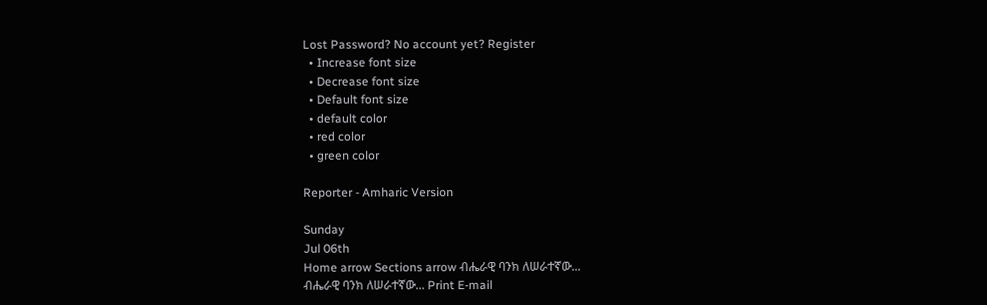Lost Password? No account yet? Register
  • Increase font size
  • Decrease font size
  • Default font size
  • default color
  • red color
  • green color

Reporter - Amharic Version

Sunday
Jul 06th
Home arrow Sections arrow ብሔራዊ ባንክ ለሠራተኛው...
ብሔራዊ ባንክ ለሠራተኛው... Print E-mail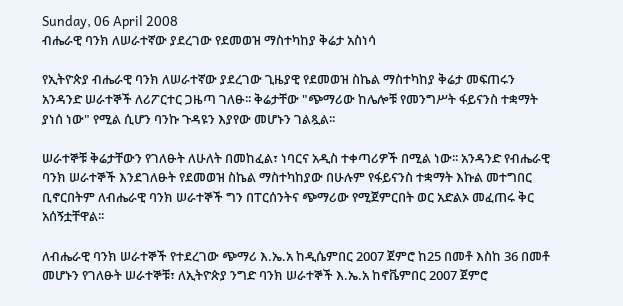Sunday, 06 April 2008
ብሔራዊ ባንክ ለሠራተኛው ያደረገው የደመወዝ ማስተካከያ ቅሬታ አስነሳ

የኢትዮጵያ ብሔራዊ ባንክ ለሠራተኛው ያደረገው ጊዜያዊ የደመወዝ ስኬል ማስተካከያ ቅሬታ መፍጠሩን አንዳንድ ሠራተኞች ለሪፖርተር ጋዜጣ ገለፁ፡፡ ቅሬታቸው "ጭማሪው ከሌሎቹ የመንግሥት ፋይናንስ ተቋማት ያነሰ ነው" የሚል ሲሆን ባንኩ ጉዳዩን እያየው መሆኑን ገልጿል፡፡

ሠራተኞቹ ቅሬታቸውን የገለፁት ለሁለት በመከፈል፣ ነባርና አዲስ ተቀጣሪዎች በሚል ነው፡፡ አንዳንድ የብሔራዊ ባንክ ሠራተኞች እንደገለፁት የደመወዝ ስኬል ማስተካከያው በሁሉም የፋይናንስ ተቋማት እኩል መተግበር ቢኖርበትም ለብሔራዊ ባንክ ሠራተኞች ግን በፐርሰንትና ጭማሪው የሚጀምርበት ወር አድልኦ መፈጠሩ ቅር አሰኝቷቸዋል፡፡

ለብሔራዊ ባንክ ሠራተኞች የተደረገው ጭማሪ እ.ኤ.አ ከዲሴምበር 2007 ጀምሮ ከ25 በመቶ እስከ 36 በመቶ መሆኑን የገለፁት ሠራተኞቹ፣ ለኢትዮጵያ ንግድ ባንክ ሠራተኞች እ.ኤ.አ ከኖቬምበር 2007 ጀምሮ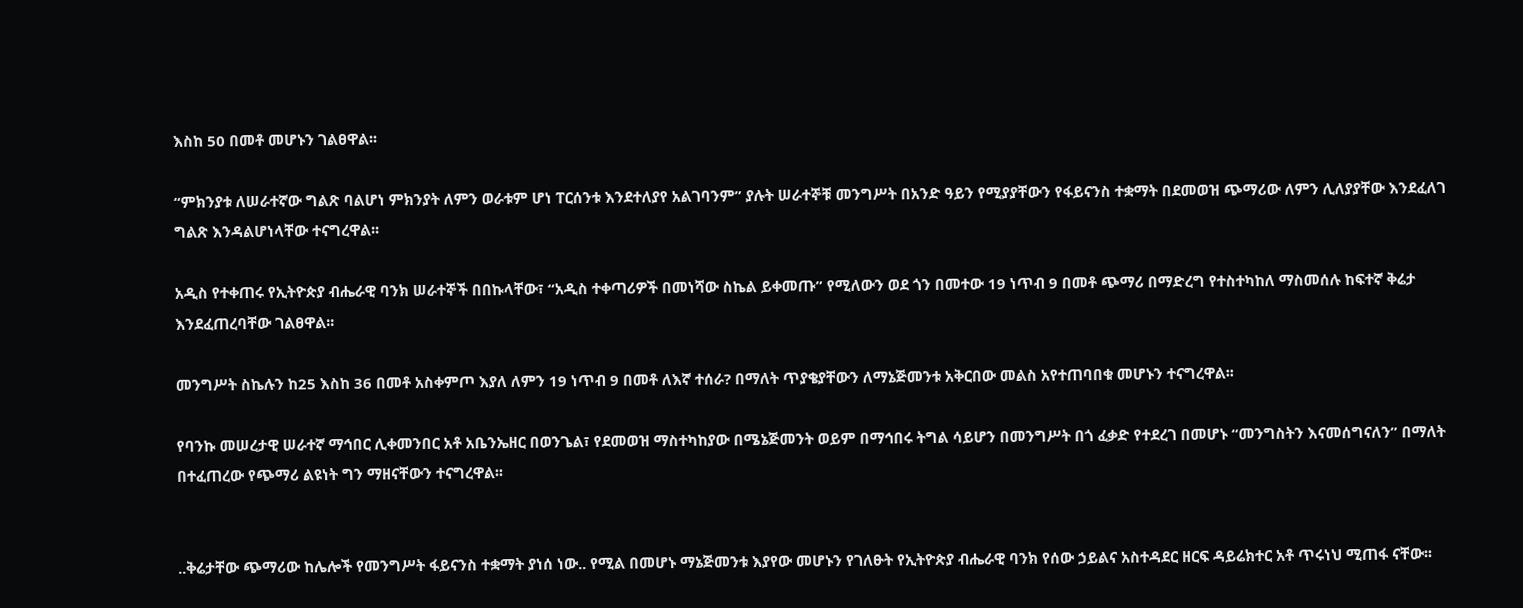እስከ 50 በመቶ መሆኑን ገልፀዋል፡፡

“ምክንያቱ ለሠራተኛው ግልጽ ባልሆነ ምክንያት ለምን ወራቱም ሆነ ፐርሰንቱ እንደተለያየ አልገባንም” ያሉት ሠራተኞቹ መንግሥት በአንድ ዓይን የሚያያቸውን የፋይናንስ ተቋማት በደመወዝ ጭማሪው ለምን ሊለያያቸው እንደፈለገ ግልጽ እንዳልሆነላቸው ተናግረዋል፡፡

አዲስ የተቀጠሩ የኢትዮጵያ ብሔራዊ ባንክ ሠራተኞች በበኩላቸው፣ “አዲስ ተቀጣሪዎች በመነሻው ስኬል ይቀመጡ” የሚለውን ወደ ጎን በመተው 19 ነጥብ 9 በመቶ ጭማሪ በማድረግ የተስተካከለ ማስመሰሉ ከፍተኛ ቅሬታ እንደፈጠረባቸው ገልፀዋል፡፡

መንግሥት ስኬሉን ከ25 እስከ 36 በመቶ አስቀምጦ እያለ ለምን 19 ነጥብ 9 በመቶ ለእኛ ተሰራ? በማለት ጥያቄያቸውን ለማኔጅመንቱ አቅርበው መልስ አየተጠባበቁ መሆኑን ተናግረዋል፡፡

የባንኩ መሠረታዊ ሠራተኛ ማኅበር ሊቀመንበር አቶ አቤንኤዘር በወንጌል፣ የደመወዝ ማስተካከያው በሜኔጅመንት ወይም በማኅበሩ ትግል ሳይሆን በመንግሥት በጎ ፈቃድ የተደረገ በመሆኑ “መንግስትን እናመሰግናለን” በማለት በተፈጠረው የጭማሪ ልዩነት ግን ማዘናቸውን ተናግረዋል፡፡


..ቅሬታቸው ጭማሪው ከሌሎች የመንግሥት ፋይናንስ ተቋማት ያነሰ ነው.. የሚል በመሆኑ ማኔጅመንቱ እያየው መሆኑን የገለፁት የኢትዮጵያ ብሔራዊ ባንክ የሰው ኃይልና አስተዳደር ዘርፍ ዳይሬክተር አቶ ጥሩነህ ሚጠፋ ናቸው፡፡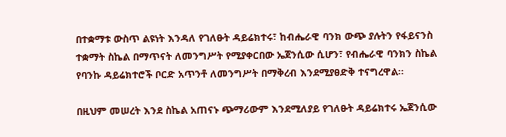በተቋማቱ ውስጥ ልዩነት እንዳለ የገለፁት ዳይሬክተሩ፣ ከብሔራዊ ባንክ ውጭ ያሉትን የፋይናንስ ተቋማት ስኬል በማጥናት ለመንግሥት የሚያቀርበው ኤጀንሲው ሲሆን፣ የብሔራዊ ባንክን ስኬል የባንኩ ዳይሬክተሮች ቦርድ አጥንቶ ለመንግሥት በማቅረብ እንደሚያፀድቅ ተናግረዋል፡፡

በዚህም መሠረት እንደ ስኬል አጠናኑ ጭማሪውም እንደሚለያይ የገለፁት ዳይሬክተሩ ኤጀንሲው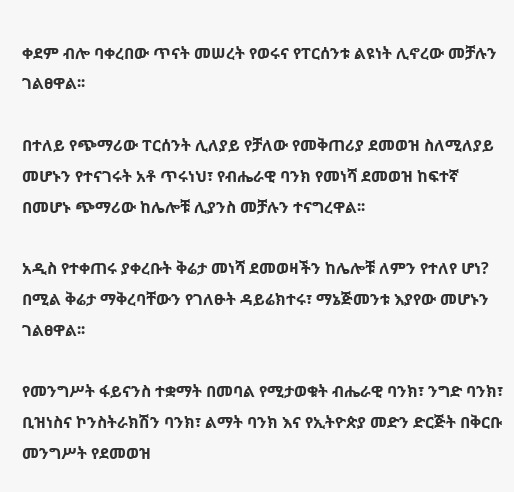ቀደም ብሎ ባቀረበው ጥናት መሠረት የወሩና የፐርሰንቱ ልዩነት ሊኖረው መቻሉን ገልፀዋል፡፡

በተለይ የጭማሪው ፐርሰንት ሊለያይ የቻለው የመቅጠሪያ ደመወዝ ስለሚለያይ መሆኑን የተናገሩት አቶ ጥሩነህ፣ የብሔራዊ ባንክ የመነሻ ደመወዝ ከፍተኛ በመሆኑ ጭማሪው ከሌሎቹ ሊያንስ መቻሉን ተናግረዋል፡፡

አዲስ የተቀጠሩ ያቀረቡት ቅሬታ መነሻ ደመወዛችን ከሌሎቹ ለምን የተለየ ሆነ? በሚል ቅሬታ ማቅረባቸውን የገለፁት ዳይሬክተሩ፣ ማኔጅመንቱ እያየው መሆኑን ገልፀዋል፡፡

የመንግሥት ፋይናንስ ተቋማት በመባል የሚታወቁት ብሔራዊ ባንክ፣ ንግድ ባንክ፣ ቢዝነስና ኮንስትራክሽን ባንክ፣ ልማት ባንክ እና የኢትዮጵያ መድን ድርጅት በቅርቡ መንግሥት የደመወዝ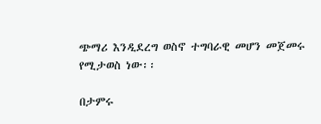ጭማሪ እንዲደረግ ወስኖ ተግባራዊ መሆን መጀመሩ የሚታወስ ነው፡፡

በታምሩ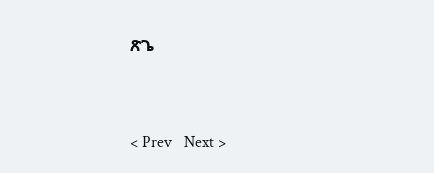ጽጌ


< Prev   Next >